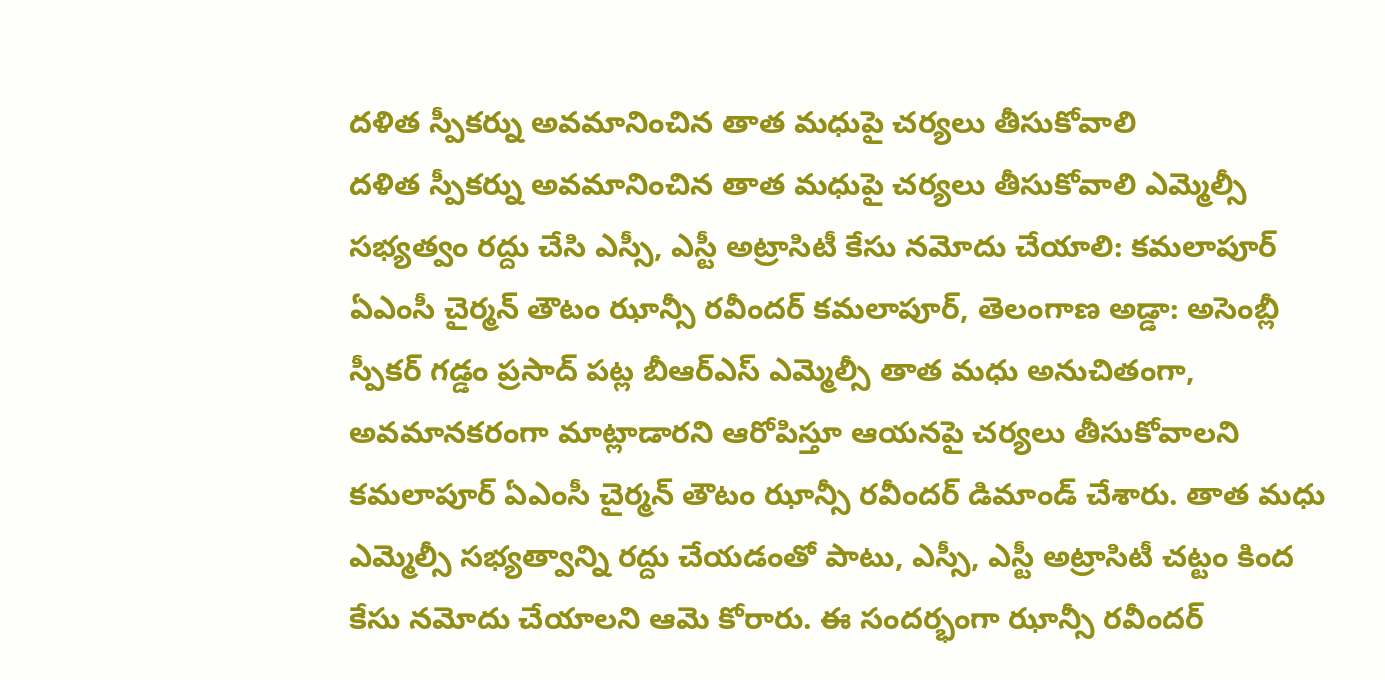దళిత స్పీకర్ను అవమానించిన తాత మధుపై చర్యలు తీసుకోవాలి
దళిత స్పీకర్ను అవమానించిన తాత మధుపై చర్యలు తీసుకోవాలి ఎమ్మెల్సీ సభ్యత్వం రద్దు చేసి ఎస్సీ, ఎస్టీ అట్రాసిటీ కేసు నమోదు చేయాలి: కమలాపూర్ ఏఎంసీ చైర్మన్ తౌటం ఝాన్సీ రవీందర్ కమలాపూర్, తెలంగాణ అడ్డా: అసెంబ్లీ స్పీకర్ గడ్డం ప్రసాద్ పట్ల బీఆర్ఎస్ ఎమ్మెల్సీ తాత మధు అనుచితంగా, అవమానకరంగా మాట్లాడారని ఆరోపిస్తూ ఆయనపై చర్యలు తీసుకోవాలని కమలాపూర్ ఏఎంసీ చైర్మన్ తౌటం ఝాన్సీ రవీందర్ డిమాండ్ చేశారు. తాత మధు ఎమ్మెల్సీ సభ్యత్వాన్ని రద్దు చేయడంతో పాటు, ఎస్సీ, ఎస్టీ అట్రాసిటీ చట్టం కింద కేసు నమోదు చేయాలని ఆమె కోరారు. ఈ సందర్భంగా ఝాన్సీ రవీందర్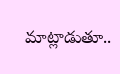మాట్లాడుతూ..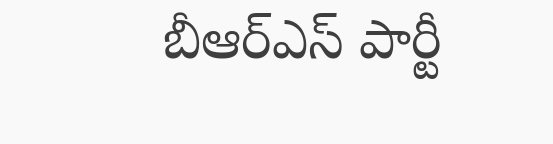బీఆర్ఎస్ పార్టీ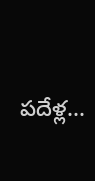పదేళ్ల...